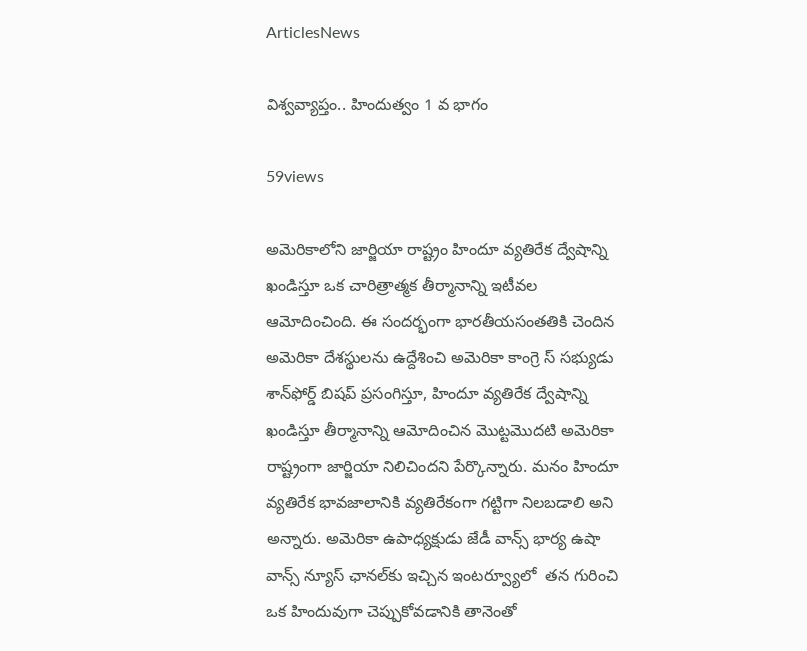ArticlesNews

విశ్వవ్యాప్తం.. హిందుత్వం 1 వ భాగం

59views

అమెరికాలోని జార్జియా రాష్ట్రం హిందూ వ్యతిరేక ద్వేషాన్ని ఖండిస్తూ ఒక చారిత్రాత్మక తీర్మానాన్ని ఇటీవల ఆమోదించింది. ఈ సందర్భంగా భారతీయసంతతికి చెందిన అమెరికా దేశస్థులను ఉద్దేశించి అమెరికా కాంగ్రె స్ సభ్యుడు  శాన్‌ఫోర్డ్ బిషప్ ప్రసంగిస్తూ, హిందూ వ్యతిరేక ద్వేషాన్ని ఖండిస్తూ తీర్మానాన్ని ఆమోదించిన మొట్టమొదటి అమెరికా రాష్ట్రంగా జార్జియా నిలిచిందని పేర్కొన్నారు. మనం హిందూ వ్యతిరేక భావజాలానికి వ్యతిరేకంగా గట్టిగా నిలబడాలి అని అన్నారు. అమెరికా ఉపాధ్యక్షుడు జేడీ వాన్స్ భార్య ఉషా వాన్స్ న్యూస్ ఛానల్‌కు ఇచ్చిన ఇంటర్వ్యూలో  తన గురించి ఒక హిందువుగా చెప్పుకోవడానికి తానెంతో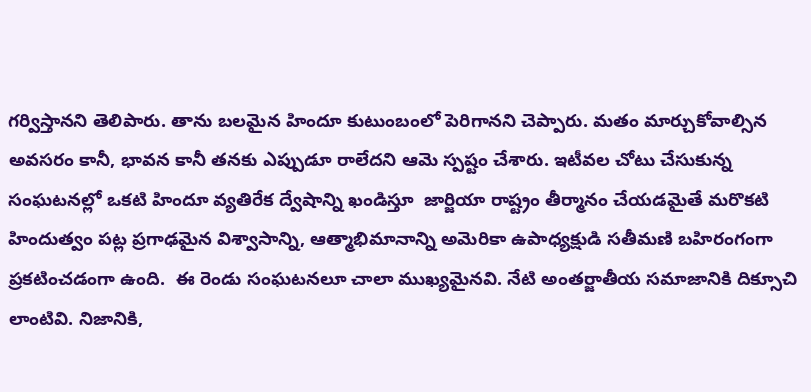గర్విస్తానని తెలిపారు. తాను బలమైన హిందూ కుటుంబంలో పెరిగానని చెప్పారు. మతం మార్చుకోవాల్సిన అవసరం కానీ, భావన కానీ తనకు ఎప్పుడూ రాలేదని ఆమె స్పష్టం చేశారు. ఇటీవల చోటు చేసుకున్న సంఘటనల్లో ఒకటి హిందూ వ్యతిరేక ద్వేషాన్ని ఖండిస్తూ  జార్జియా రాష్ట్రం తీర్మానం చేయడమైతే మరొకటి హిందుత్వం పట్ల ప్రగాఢమైన విశ్వాసాన్ని, ఆత్మాభిమానాన్ని అమెరికా ఉపాధ్యక్షుడి సతీమణి బహిరంగంగా ప్రకటించడంగా ఉంది.  ఈ రెండు సంఘటనలూ చాలా ముఖ్యమైనవి. నేటి అంతర్జాతీయ సమాజానికి దిక్సూచి లాంటివి. నిజానికి,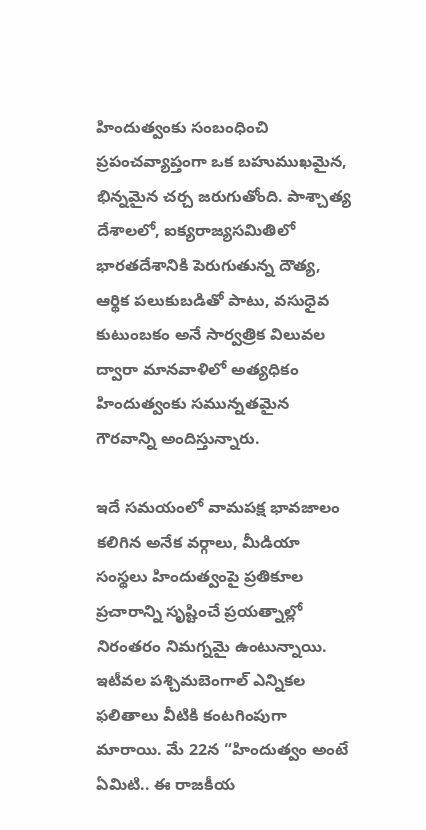హిందుత్వంకు సంబంధించి ప్రపంచవ్యాప్తంగా ఒక బహుముఖమైన, భిన్నమైన చర్చ జరుగుతోంది. పాశ్చాత్య దేశాలలో, ఐక్యరాజ్యసమితిలో భారతదేశానికి పెరుగుతున్న దౌత్య, ఆర్థిక పలుకుబడితో పాటు, వసుధైవ కుటుంబకం అనే సార్వత్రిక విలువల ద్వారా మానవాళిలో అత్యధికం హిందుత్వంకు సమున్నతమైన గౌరవాన్ని అందిస్తున్నారు.

ఇదే సమయంలో వామపక్ష భావజాలం కలిగిన అనేక వర్గాలు, మీడియా సంస్థలు హిందుత్వంపై ప్రతికూల ప్రచారాన్ని సృష్టించే ప్రయత్నాల్లో నిరంతరం నిమగ్నమై ఉంటున్నాయి. ఇటీవల పశ్చిమబెంగాల్ ఎన్నికల ఫలితాలు వీటికి కంటగింపుగా మారాయి. మే 22న “హిందుత్వం అంటే ఏమిటి.. ఈ రాజకీయ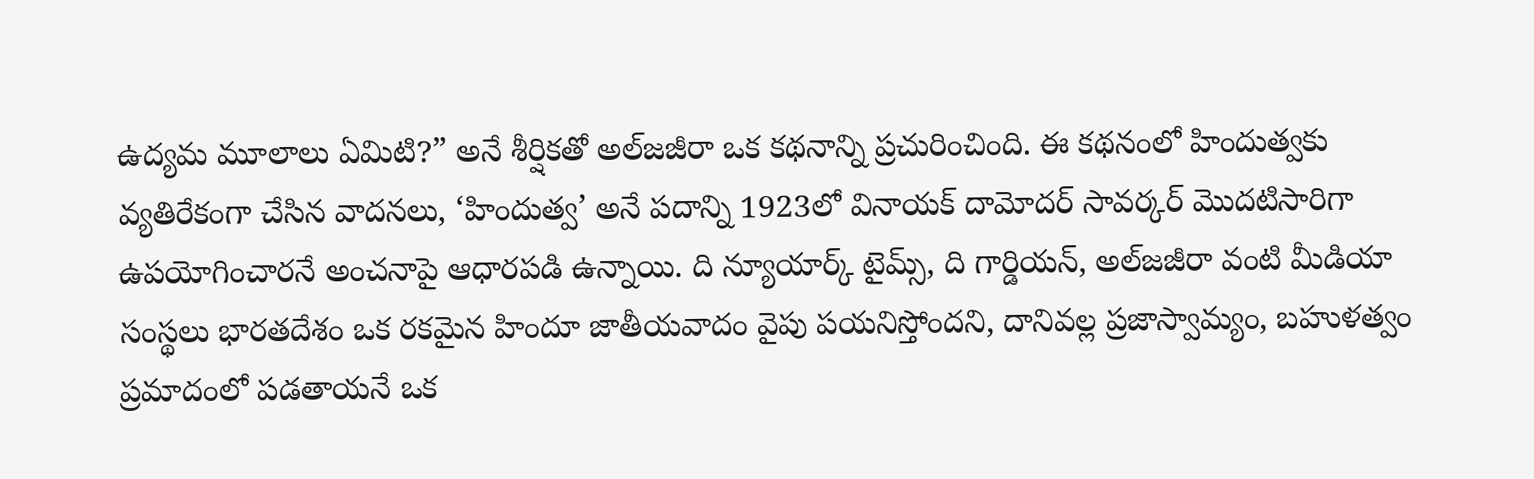ఉద్యమ మూలాలు ఏమిటి?” అనే శీర్షికతో అల్‌జజీరా ఒక కథనాన్ని ప్రచురించింది. ఈ కథనంలో హిందుత్వకు వ్యతిరేకంగా చేసిన వాదనలు, ‘హిందుత్వ’ అనే పదాన్ని 1923లో వినాయక్ దామోదర్ సావర్కర్ మొదటిసారిగా ఉపయోగించారనే అంచనాపై ఆధారపడి ఉన్నాయి. ది న్యూయార్క్ టైమ్స్, ది గార్డియన్, అల్‌జజీరా వంటి మీడియా సంస్థలు భారతదేశం ఒక రకమైన హిందూ జాతీయవాదం వైపు పయనిస్తోందని, దానివల్ల ప్రజాస్వామ్యం, బహుళత్వం ప్రమాదంలో పడతాయనే ఒక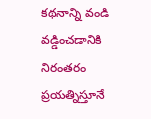కథనాన్ని వండి వడ్డించడానికి నిరంతరం ప్రయత్నిస్తూనే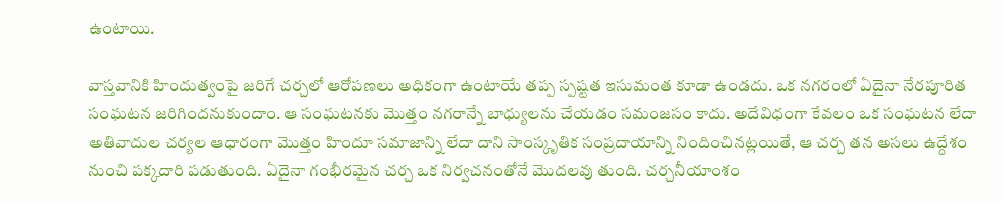ఉంటాయి.

వాస్తవానికి హిందుత్వంపై జరిగే చర్చలో ఆరోపణలు అధికంగా ఉంటాయే తప్ప స్పష్టత ఇసుమంత కూడా ఉండదు. ఒక నగరంలో ఏదైనా నేరపూరిత సంఘటన జరిగిందనుకుందాం. ఆ సంఘటనకు మొత్తం నగరాన్నే బాధ్యులను చేయడం సమంజసం కాదు. అదేవిధంగా కేవలం ఒక సంఘటన లేదా అతివాదుల చర్యల ఆధారంగా మొత్తం హిందూ సమాజాన్ని లేదా దాని సాంస్కృతిక సంప్రదాయాన్ని నిందించినట్లయితే, ఆ చర్చ తన అసలు ఉద్దేశం నుంచి పక్కదారి పడుతుంది. ఏదైనా గంభీరమైన చర్చ ఒక నిర్వచనంతోనే మొదలవు తుంది. చర్చనీయాంశం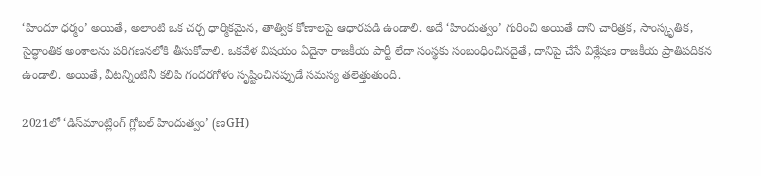‘హిందూ ధర్మం’ అయితే, అలాంటి ఒక చర్చ ధార్మికమైన, తాత్విక కోణాలపై ఆధారపడి ఉండాలి. అదే ‘హిందుత్వం’ గురించి అయితే దాని చారిత్రక, సాంస్కృతిక, సైద్ధాంతిక అంశాలను పరిగణనలోకి తీసుకోవాలి. ఒకవేళ విషయం ఏదైనా రాజకీయ పార్టీ లేదా సంస్థకు సంబంధించినదైతే, దానిపై చేసే విశ్లేషణ రాజకీయ ప్రాతిపదికన ఉండాలి. అయితే, వీటన్నింటినీ కలిపి గందరగోళం సృష్టించినప్పుడే సమస్య తలెత్తుతుంది.

2021లో ‘డిస్‌మాంట్లింగ్ గ్లోబల్ హిందుత్వం’ (ణGH)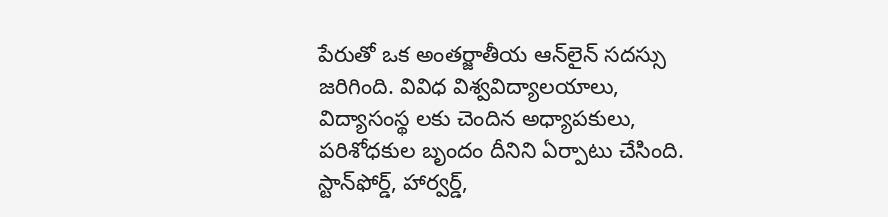పేరుతో ఒక అంతర్జాతీయ ఆన్‌లైన్ సదస్సు జరిగింది. వివిధ విశ్వవిద్యాలయాలు, విద్యాసంస్థ లకు చెందిన అధ్యాపకులు, పరిశోధకుల బృందం దీనిని ఏర్పాటు చేసింది. స్టాన్‌ఫోర్డ్, హార్వర్డ్,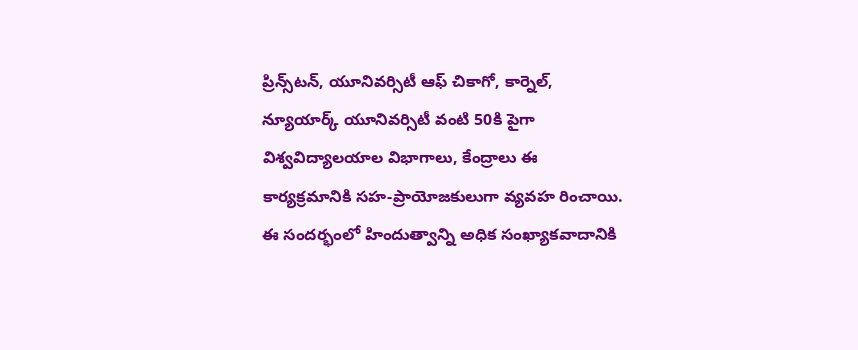ప్రిన్స్‌టన్, యూనివర్సిటీ ఆఫ్ చికాగో, కార్నెల్, న్యూయార్క్ యూనివర్సిటీ వంటి 50కి పైగా విశ్వవిద్యాలయాల విభాగాలు, కేంద్రాలు ఈ కార్యక్రమానికి సహ-ప్రాయోజకులుగా వ్యవహ రించాయి. ఈ సందర్భంలో హిందుత్వాన్ని అధిక సంఖ్యాకవాదానికి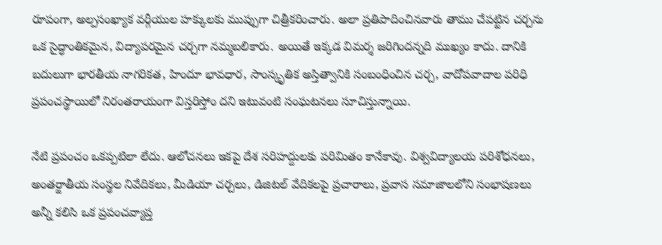రూపంగా, అల్పసంఖ్యాక వర్గీయుల హక్కులకు ముప్పుగా చిత్రీకరించారు. అలా ప్రతిపాదించినవారు తాము చేపట్టిన చర్చను ఒక సైద్ధాంతికమైన, విద్యాపరమైన చర్చగా నమ్మబలికారు. అయితే ఇక్కడ విమర్శ జరిగిందన్నది ముఖ్యం కాదు. దానికి బదులుగా భారతీయ నాగరికత, హిందూ భావధార, సాంస్కృతిక అస్తిత్వానికి సంబంధించిన చర్చ, వాదోపవాదాల పరిధి ప్రపంచస్థాయిలో నిరంతరాయంగా విస్తరిస్తోం దని ఇటువంటి సంఘటనలు సూచిస్తున్నాయి.

నేటి ప్రపంచం ఒకప్పటిలా లేదు. ఆలోచనలు ఇకపై దేశ సరిహద్దులకు పరిమితం కానేకావు. విశ్వవిద్యాలయ పరిశోధనలు, అంతర్జాతీయ సంస్థల నివేదికలు, మీడియా చర్చలు, డిజిటల్ వేదికలపై ప్రచారాలు, ప్రవాస సమాజాలలోని సంభాషణలు అన్నీ కలిసి ఒక ప్రపంచవ్యాప్త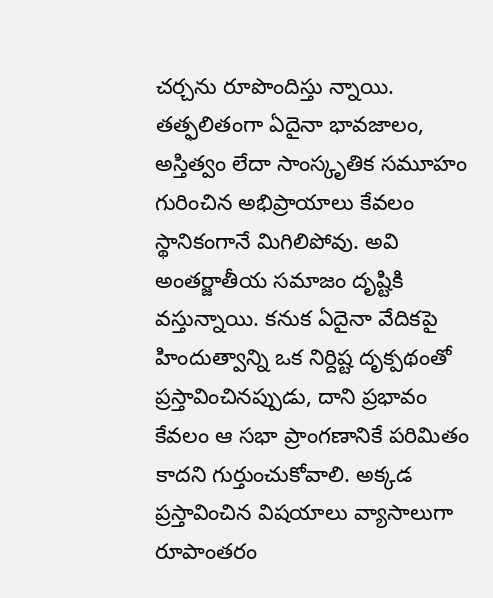చర్చను రూపొందిస్తు న్నాయి. తత్ఫలితంగా ఏదైనా భావజాలం, అస్తిత్వం లేదా సాంస్కృతిక సమూహం గురించిన అభిప్రాయాలు కేవలం స్థానికంగానే మిగిలిపోవు. అవి అంతర్జాతీయ సమాజం దృష్టికి వస్తున్నాయి. కనుక ఏదైనా వేదికపై హిందుత్వాన్ని ఒక నిర్దిష్ట దృక్పథంతో ప్రస్తావించినప్పుడు, దాని ప్రభావం కేవలం ఆ సభా ప్రాంగణానికే పరిమితం కాదని గుర్తుంచుకోవాలి. అక్కడ ప్రస్తావించిన విషయాలు వ్యాసాలుగా రూపాంతరం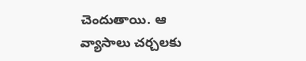చెందుతాయి. ఆ వ్యాసాలు చర్చలకు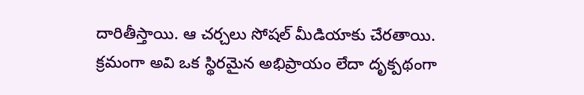దారితీస్తాయి. ఆ చర్చలు సోషల్ మీడియాకు చేరతాయి. క్రమంగా అవి ఒక స్థిరమైన అభిప్రాయం లేదా దృక్పథంగా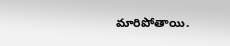మారిపోతాయి.